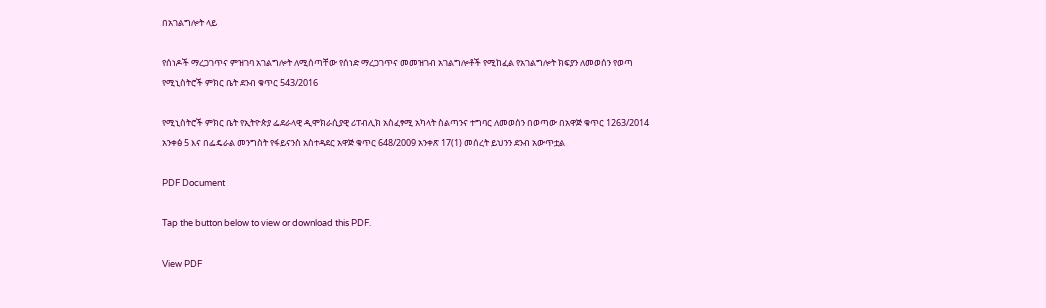በአገልግሎት ላይ

የሰነዶች ማረጋገጥና ምዝገባ አገልግሎት ለሚሰጣቸው የሰነድ ማረጋገጥና መመዝገብ አገልግሎቶች የሚከፈል የአገልግሎት ክፍያን ለመወሰን የወጣ የሚኒስትሮች ምክር ቤት ደንብ ቁጥር 543/2016

የሚኒስትሮች ምክር ቤት የኢትዮጵያ ፌደራላዊ ዲሞክራሲያዊ ሪፐብሊክ አስፈፃሚ አካላት ስልጣንና ተግባር ለመወሰን በወጣው በአዋጅ ቁጥር 1263/2014 አንቀፅ 5 እና በፌዴራል መንግስት የፋይናንስ አስተዳደር አዋጅ ቁጥር 648/2009 አንቀጽ 17(1) መሰረት ይህንን ደንብ አውጥቷል

PDF Document

Tap the button below to view or download this PDF.

View PDF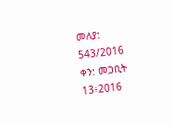መለያ: 543/2016
ቀን: መጋቢት 13፥2016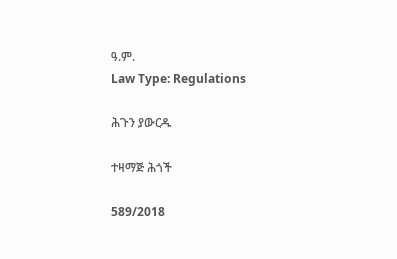ዓ.ም.
Law Type: Regulations

ሕጉን ያውርዱ

ተዛማጅ ሕጎች

589/2018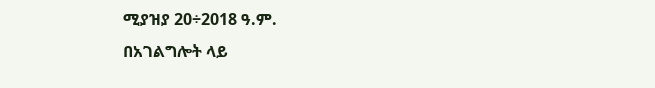ሚያዝያ 20÷2018 ዓ.ም.
በአገልግሎት ላይ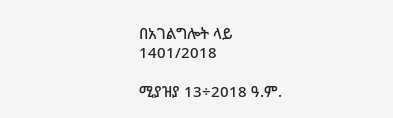በአገልግሎት ላይ
1401/2018

ሚያዝያ 13÷2018 ዓ.ም.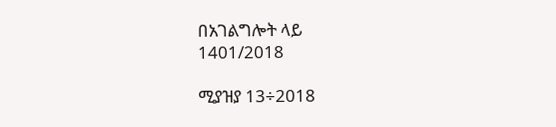በአገልግሎት ላይ
1401/2018

ሚያዝያ 13÷2018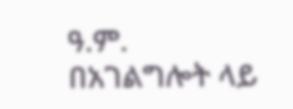ዓ.ም.
በአገልግሎት ላይ